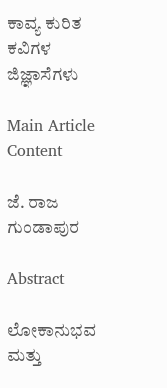ಕಾವ್ಯ ಕುರಿತ ಕವಿಗಳ ಜಿಜ್ಞಾಸೆಗಳು

Main Article Content

ಜೆ. ರಾಜ ಗುಂಡಾಪುರ

Abstract

ಲೋಕಾನುಭವ ಮತ್ತು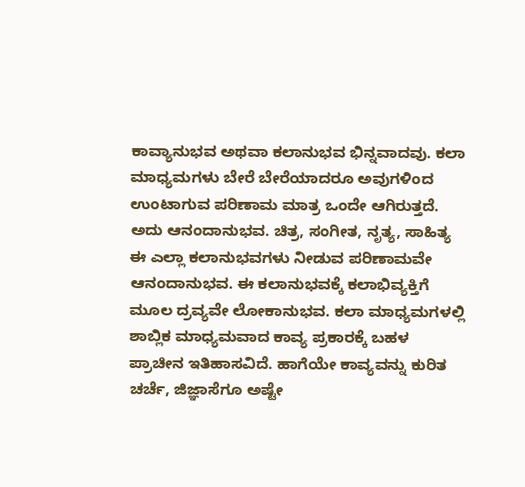ಕಾವ್ಯಾನುಭವ ಅಥವಾ ಕಲಾನುಭವ ಭಿನ್ನವಾದವು. ಕಲಾ ಮಾಧ್ಯಮಗಳು ಬೇರೆ ಬೇರೆಯಾದರೂ ಅವುಗಳಿಂದ ಉಂಟಾಗುವ ಪರಿಣಾಮ ಮಾತ್ರ ಒಂದೇ ಆಗಿರುತ್ತದೆ. ಅದು ಆನಂದಾನುಭವ. ಚಿತ್ರ, ಸಂಗೀತ, ನೃತ್ಯ, ಸಾಹಿತ್ಯ ಈ ಎಲ್ಲಾ ಕಲಾನುಭವಗಳು ನೀಡುವ ಪರಿಣಾಮವೇ ಆನಂದಾನುಭವ. ಈ ಕಲಾನುಭವಕ್ಕೆ ಕಲಾಭಿವ್ಯಕ್ತಿಗೆ ಮೂಲ ದ್ರವ್ಯವೇ ಲೋಕಾನುಭವ. ಕಲಾ ಮಾಧ್ಯಮಗಳಲ್ಲಿ ಶಾಬ್ಲಿಕ ಮಾಧ್ಯಮವಾದ ಕಾವ್ಯ ಪ್ರಕಾರಕ್ಕೆ ಬಹಳ ಪ್ರಾಚೀನ ಇತಿಹಾಸವಿದೆ. ಹಾಗೆಯೇ ಕಾವ್ಯವನ್ನು ಕುರಿತ ಚರ್ಚೆ, ಜಿಜ್ಞಾಸೆಗೂ ಅಷ್ಟೇ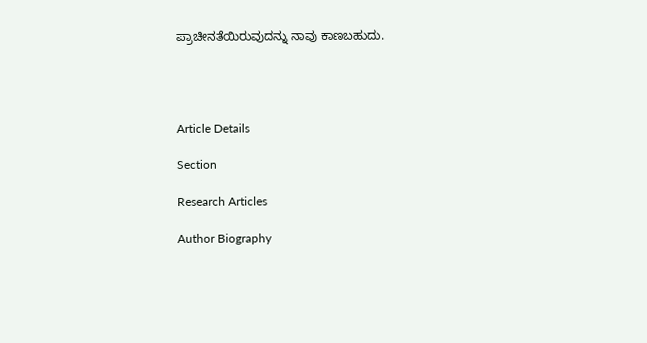ಪ್ರಾಚೀನತೆಯಿರುವುದನ್ನು ನಾವು ಕಾಣಬಹುದು.




Article Details

Section

Research Articles

Author Biography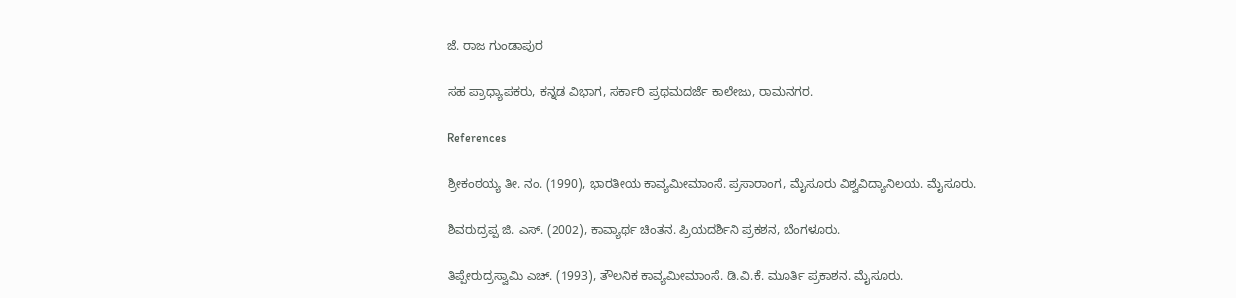ಜೆ. ರಾಜ ಗುಂಡಾಪುರ

ಸಹ ಪ್ರಾಧ್ಯಾಪಕರು, ಕನ್ನಡ ವಿಭಾಗ, ಸರ್ಕಾರಿ ಪ್ರಥಮದರ್ಜೆ ಕಾಲೇಜು, ರಾಮನಗರ.

References

ಶ್ರೀಕಂಠಯ್ಯ ತೀ. ನಂ. (1990), ಭಾರತೀಯ ಕಾವ್ಯಮೀಮಾಂಸೆ. ಪ್ರಸಾರಾಂಗ, ಮೈಸೂರು ವಿಶ್ವವಿದ್ಯಾನಿಲಯ. ಮೈಸೂರು.

ಶಿವರುದ್ರಪ್ಪ ಜಿ. ಎಸ್. (2002), ಕಾವ್ಯಾರ್ಥ ಚಿಂತನ. ಪ್ರಿಯದರ್ಶಿನಿ ಪ್ರಕಶನ, ಬೆಂಗಳೂರು.

ತಿಪ್ಪೇರುದ್ರಸ್ವಾಮಿ ಎಚ್. (1993), ತೌಲನಿಕ ಕಾವ್ಯಮೀಮಾಂಸೆ. ಡಿ.ವಿ.ಕೆ. ಮೂರ್ತಿ ಪ್ರಕಾಶನ. ಮೈಸೂರು.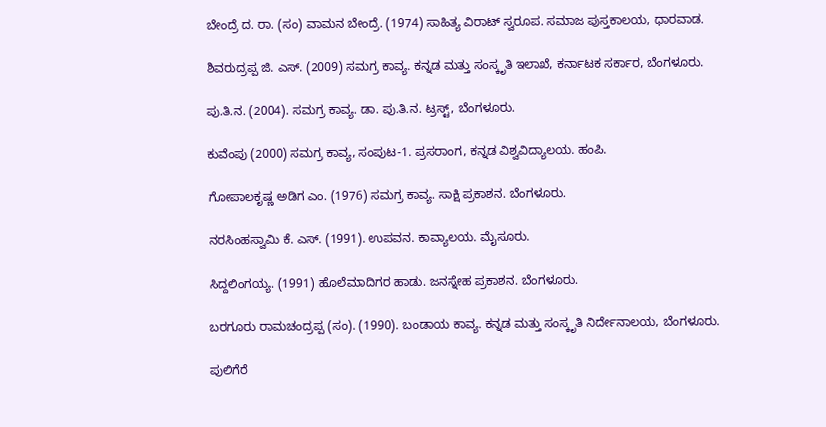ಬೇಂದ್ರೆ ದ. ರಾ. (ಸಂ) ವಾಮನ ಬೇಂದ್ರೆ. (1974) ಸಾಹಿತ್ಯ ವಿರಾಟ್ ಸ್ವರೂಪ. ಸಮಾಜ ಪುಸ್ತಕಾಲಯ, ಧಾರವಾಡ.

ಶಿವರುದ್ರಪ್ಪ ಜಿ. ಎಸ್. (2009) ಸಮಗ್ರ ಕಾವ್ಯ. ಕನ್ನಡ ಮತ್ತು ಸಂಸ್ಕೃತಿ ಇಲಾಖೆ, ಕರ್ನಾಟಕ ಸರ್ಕಾರ, ಬೆಂಗಳೂರು.

ಪು.ತಿ.ನ. (2004). ಸಮಗ್ರ ಕಾವ್ಯ. ಡಾ. ಪು.ತಿ.ನ. ಟ್ರಸ್ಟ್, ಬೆಂಗಳೂರು.

ಕುವೆಂಪು (2000) ಸಮಗ್ರ ಕಾವ್ಯ, ಸಂಪುಟ-1. ಪ್ರಸರಾಂಗ, ಕನ್ನಡ ವಿಶ್ವವಿದ್ಯಾಲಯ. ಹಂಪಿ.

ಗೋಪಾಲಕೃಷ್ಣ ಅಡಿಗ ಎಂ. (1976) ಸಮಗ್ರ ಕಾವ್ಯ. ಸಾಕ್ಷಿ ಪ್ರಕಾಶನ. ಬೆಂಗಳೂರು.

ನರಸಿಂಹಸ್ವಾಮಿ ಕೆ. ಎಸ್. (1991). ಉಪವನ. ಕಾವ್ಯಾಲಯ. ಮೈಸೂರು.

ಸಿದ್ದಲಿಂಗಯ್ಯ. (1991) ಹೊಲೆಮಾದಿಗರ ಹಾಡು. ಜನಸ್ನೇಹ ಪ್ರಕಾಶನ. ಬೆಂಗಳೂರು.

ಬರಗೂರು ರಾಮಚಂದ್ರಪ್ಪ (ಸಂ). (1990). ಬಂಡಾಯ ಕಾವ್ಯ. ಕನ್ನಡ ಮತ್ತು ಸಂಸ್ಕೃತಿ ನಿರ್ದೇನಾಲಯ, ಬೆಂಗಳೂರು.

ಪುಲಿಗೆರೆ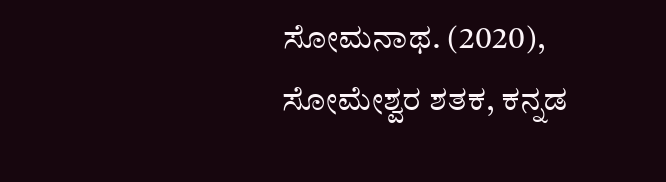ಸೋಮನಾಥ. (2020), ಸೋಮೇಶ್ವರ ಶತಕ, ಕನ್ನಡ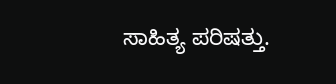ಸಾಹಿತ್ಯ ಪರಿಷತ್ತು.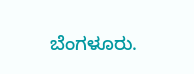ಬೆಂಗಳೂರು.